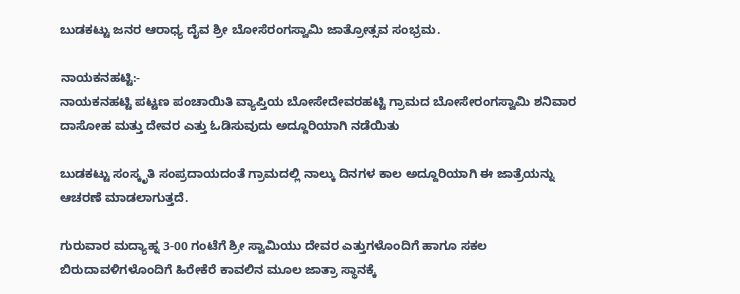ಬುಡಕಟ್ಟು ಜನರ ಆರಾಧ್ಯ ದೈವ ಶ್ರೀ ಬೋಸೆರಂಗಸ್ವಾಮಿ ಜಾತ್ರೋತ್ಸವ ಸಂಭ್ರಮ.

ನಾಯಕನಹಟ್ಟಿ:-
ನಾಯಕನಹಟ್ಟಿ ಪಟ್ಟಣ ಪಂಚಾಯಿತಿ ವ್ಯಾಪ್ತಿಯ ಬೋಸೇದೇವರಹಟ್ಟಿ ಗ್ರಾಮದ ಬೋಸೇರಂಗಸ್ವಾಮಿ ಶನಿವಾರ ದಾಸೋಹ ಮತ್ತು ದೇವರ ಎತ್ತು ಓಡಿಸುವುದು ಅದ್ದೂರಿಯಾಗಿ ನಡೆಯಿತು

ಬುಡಕಟ್ಟು ಸಂಸ್ಕೃತಿ ಸಂಪ್ರದಾಯದಂತೆ ಗ್ರಾಮದಲ್ಲಿ ನಾಲ್ಕು ದಿನಗಳ ಕಾಲ ಅದ್ದೂರಿಯಾಗಿ ಈ ಜಾತ್ರೆಯನ್ನು ಆಚರಣೆ ಮಾಡಲಾಗುತ್ತದೆ.

ಗುರುವಾರ ಮದ್ಯಾಹ್ನ 3-00 ಗಂಟೆಗೆ ಶ್ರೀ ಸ್ವಾಮಿಯು ದೇವರ ಎತ್ತುಗಳೊಂದಿಗೆ ಹಾಗೂ ಸಕಲ ಬಿರುದಾವಳಿಗಳೊಂದಿಗೆ ಹಿರೇಕೆರೆ ಕಾವಲಿನ ಮೂಲ ಜಾತ್ರಾ ಸ್ಥಾನಕ್ಕೆ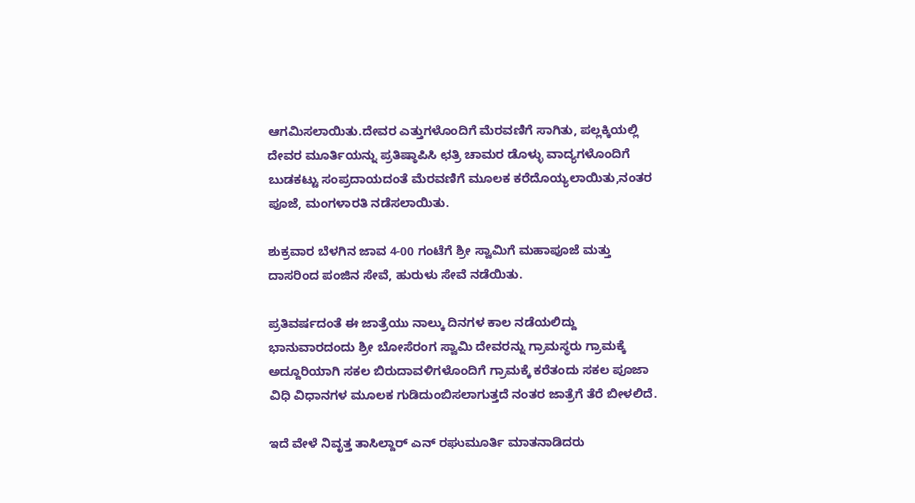ಆಗಮಿಸಲಾಯಿತು.ದೇವರ ಎತ್ತುಗಳೊಂದಿಗೆ ಮೆರವಣಿಗೆ ಸಾಗಿತು, ಪಲ್ಲಕ್ಕಿಯಲ್ಲಿ ದೇವರ ಮೂರ್ತಿಯನ್ನು ಪ್ರತಿಷ್ಠಾಪಿಸಿ ಛತ್ರಿ ಚಾಮರ ಡೊಳ್ಳು ವಾದ್ಯಗಳೊಂದಿಗೆ ಬುಡಕಟ್ಟು ಸಂಪ್ರದಾಯದಂತೆ ಮೆರವಣಿಗೆ ಮೂಲಕ ಕರೆದೊಯ್ಯಲಾಯಿತು,ನಂತರ ಪೂಜೆ, ಮಂಗಳಾರತಿ ನಡೆಸಲಾಯಿತು.

ಶುಕ್ರವಾರ ಬೆಳಗಿನ ಜಾವ 4-00 ಗಂಟೆಗೆ ಶ್ರೀ ಸ್ವಾಮಿಗೆ ಮಹಾಪೂಜೆ ಮತ್ತು ದಾಸರಿಂದ ಪಂಜಿನ ಸೇವೆ, ಹುರುಳು ಸೇವೆ ನಡೆಯಿತು.

ಪ್ರತಿವರ್ಷದಂತೆ ಈ ಜಾತ್ರೆಯು ನಾಲ್ಕು ದಿನಗಳ ಕಾಲ ನಡೆಯಲಿದ್ದು ಭಾನುವಾರದಂದು ಶ್ರೀ ಬೋಸೆರಂಗ ಸ್ವಾಮಿ ದೇವರನ್ನು ಗ್ರಾಮಸ್ಥರು ಗ್ರಾಮಕ್ಕೆ ಅದ್ದೂರಿಯಾಗಿ ಸಕಲ ಬಿರುದಾವಳಿಗಳೊಂದಿಗೆ ಗ್ರಾಮಕ್ಕೆ ಕರೆತಂದು ಸಕಲ ಪೂಜಾ ವಿಧಿ ವಿಧಾನಗಳ ಮೂಲಕ ಗುಡಿದುಂಬಿಸಲಾಗುತ್ತದೆ ನಂತರ ಜಾತ್ರೆಗೆ ತೆರೆ ಬೀಳಲಿದೆ.

ಇದೆ ವೇಳೆ ನಿವೃತ್ತ ತಾಸಿಲ್ದಾರ್ ಎನ್ ರಘುಮೂರ್ತಿ ಮಾತನಾಡಿದರು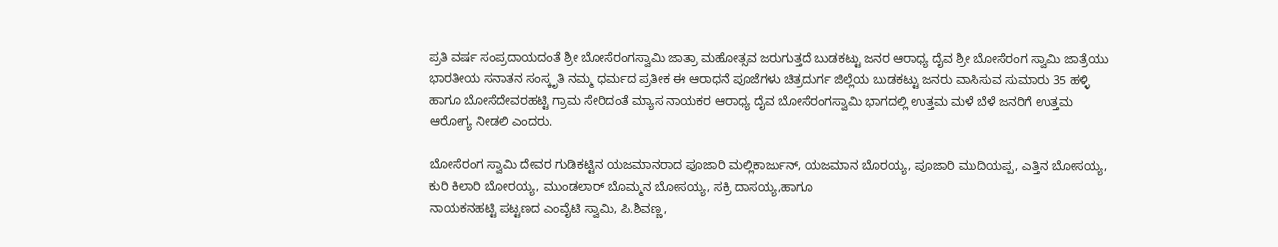ಪ್ರತಿ ವರ್ಷ ಸಂಪ್ರದಾಯದಂತೆ ಶ್ರೀ ಬೋಸೆರಂಗಸ್ವಾಮಿ ಜಾತ್ರಾ ಮಹೋತ್ಸವ ಜರುಗುತ್ತದೆ ಬುಡಕಟ್ಟು ಜನರ ಆರಾಧ್ಯ ದೈವ ಶ್ರೀ ಬೋಸೆರಂಗ ಸ್ವಾಮಿ ಜಾತ್ರೆಯು ಭಾರತೀಯ ಸನಾತನ ಸಂಸ್ಕೃತಿ ನಮ್ಮ ಧರ್ಮದ ಪ್ರತೀಕ ಈ ಆರಾಧನೆ ಪೂಜೆಗಳು ಚಿತ್ರದುರ್ಗ ಜಿಲ್ಲೆಯ ಬುಡಕಟ್ಟು ಜನರು ವಾಸಿಸುವ ಸುಮಾರು 35 ಹಳ್ಳಿ ಹಾಗೂ ಬೋಸೆದೇವರಹಟ್ಟಿ ಗ್ರಾಮ ಸೇರಿದಂತೆ ಮ್ಯಾಸ ನಾಯಕರ ಆರಾಧ್ಯ ದೈವ ಬೋಸೆರಂಗಸ್ವಾಮಿ ಭಾಗದಲ್ಲಿ ಉತ್ತಮ ಮಳೆ ಬೆಳೆ ಜನರಿಗೆ ಉತ್ತಮ ಆರೋಗ್ಯ ನೀಡಲಿ ಎಂದರು.

ಬೋಸೆರಂಗ ಸ್ವಾಮಿ ದೇವರ ಗುಡಿಕಟ್ಟಿನ ಯಜಮಾನರಾದ ಪೂಜಾರಿ ಮಲ್ಲಿಕಾರ್ಜುನ್, ಯಜಮಾನ ಬೊರಯ್ಯ, ಪೂಜಾರಿ ಮುದಿಯಪ್ಪ, ಎತ್ತಿನ ಬೋಸಯ್ಯ, ಕುರಿ ಕಿಲಾರಿ ಬೋರಯ್ಯ, ಮುಂಡಲಾರ್ ಬೊಮ್ಮನ ಬೋಸಯ್ಯ, ಸಕ್ರಿ ದಾಸಯ್ಯ,ಹಾಗೂ
ನಾಯಕನಹಟ್ಟಿ ಪಟ್ಟಣದ ಎಂವೈಟಿ ಸ್ವಾಮಿ, ಪಿ.ಶಿವಣ್ಣ,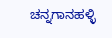ಚನ್ನಗಾನಹಳ್ಳಿ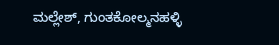ಮಲ್ಲೇಶ್, ಗುಂತಕೋಲ್ಮನಹಳ್ಳಿ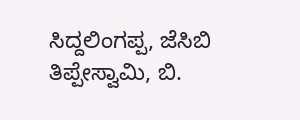ಸಿದ್ದಲಿಂಗಪ್ಪ, ಜೆಸಿಬಿ ತಿಪ್ಪೇಸ್ವಾಮಿ, ಬಿ.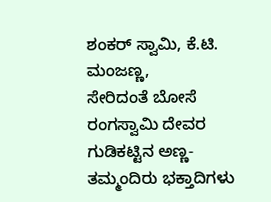ಶಂಕರ್ ಸ್ವಾಮಿ, ಕೆ.ಟಿ. ಮಂಜಣ್ಣ,
ಸೇರಿದಂತೆ ಬೋಸೆ ರಂಗಸ್ವಾಮಿ ದೇವರ ಗುಡಿಕಟ್ಟಿನ ಅಣ್ಣ-ತಮ್ಮಂದಿರು ಭಕ್ತಾದಿಗಳು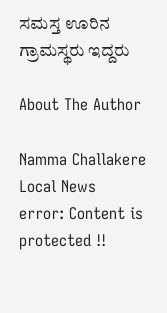ಸಮಸ್ತ ಊರಿನ ಗ್ರಾಮಸ್ಥರು ಇದ್ದರು

About The Author

Namma Challakere Local News
error: Content is protected !!